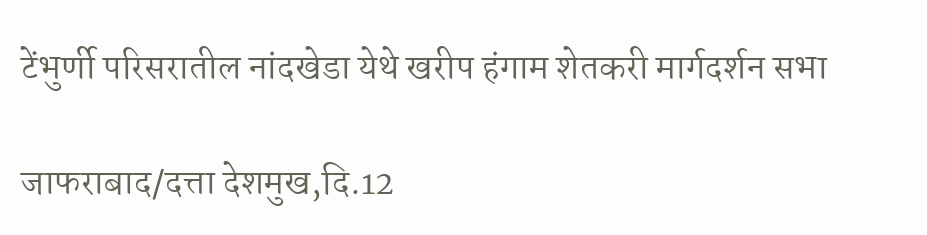टेंभुर्णी परिसरातील नांदखेडा येथे खरीप हंगाम शेतकरी मार्गदर्शन सभा

जाफराबाद/दत्ता देशमुख,दि.12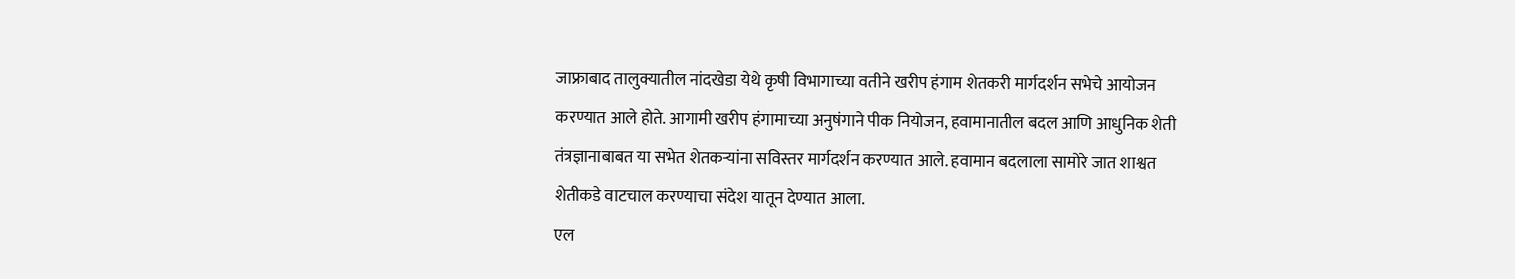जाफ्राबाद तालुक्यातील नांदखेडा येथे कृषी विभागाच्या वतीने खरीप हंगाम शेतकरी मार्गदर्शन सभेचे आयोजन करण्यात आले होते. आगामी खरीप हंगामाच्या अनुषंगाने पीक नियोजन, हवामानातील बदल आणि आधुनिक शेती तंत्रज्ञानाबाबत या सभेत शेतकऱ्यांना सविस्तर मार्गदर्शन करण्यात आले. हवामान बदलाला सामोरे जात शाश्वत शेतीकडे वाटचाल करण्याचा संदेश यातून देण्यात आला.
एल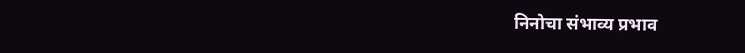निनोचा संभाव्य प्रभाव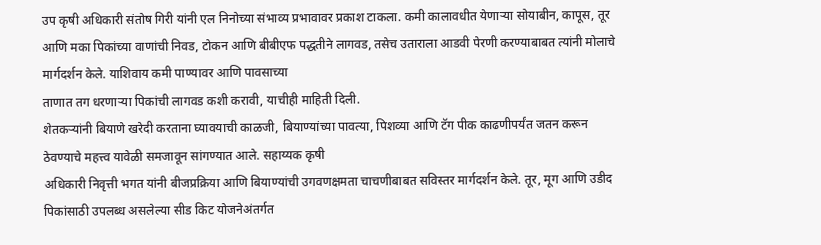उप कृषी अधिकारी संतोष गिरी यांनी एल निनोच्या संभाव्य प्रभावावर प्रकाश टाकला. कमी कालावधीत येणाऱ्या सोयाबीन, कापूस, तूर आणि मका पिकांच्या वाणांची निवड, टोकन आणि बीबीएफ पद्धतीने लागवड, तसेच उताराला आडवी पेरणी करण्याबाबत त्यांनी मोलाचे मार्गदर्शन केले. याशिवाय कमी पाण्यावर आणि पावसाच्या
ताणात तग धरणाऱ्या पिकांची लागवड कशी करावी, याचीही माहिती दिली.
शेतकऱ्यांनी बियाणे खरेदी करताना घ्यावयाची काळजी, बियाण्यांच्या पावत्या, पिशव्या आणि टॅग पीक काढणीपर्यंत जतन करून ठेवण्याचे महत्त्व यावेळी समजावून सांगण्यात आले. सहाय्यक कृषी
अधिकारी निवृत्ती भगत यांनी बीजप्रक्रिया आणि बियाण्यांची उगवणक्षमता चाचणीबाबत सविस्तर मार्गदर्शन केले. तूर, मूग आणि उडीद पिकांसाठी उपलब्ध असलेल्या सीड किट योजनेअंतर्गत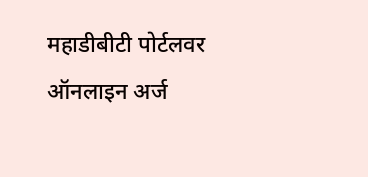महाडीबीटी पोर्टलवर ऑनलाइन अर्ज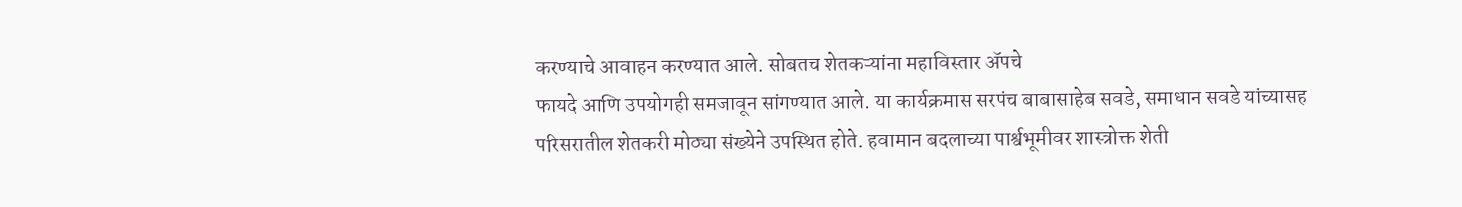करण्याचे आवाहन करण्यात आले. सोबतच शेतकऱ्यांना महाविस्तार ॲपचे
फायदे आणि उपयोगही समजावून सांगण्यात आले. या कार्यक्रमास सरपंच बाबासाहेब सवडे, समाधान सवडे यांच्यासह परिसरातील शेतकरी मोठ्या संख्येने उपस्थित होते. हवामान बदलाच्या पार्श्वभूमीवर शास्त्रोक्त शेती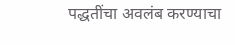पद्धतींचा अवलंब करण्याचा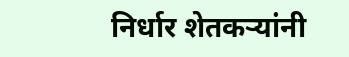निर्धार शेतकऱ्यांनी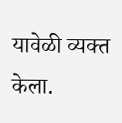यावेळी व्यक्त केला.